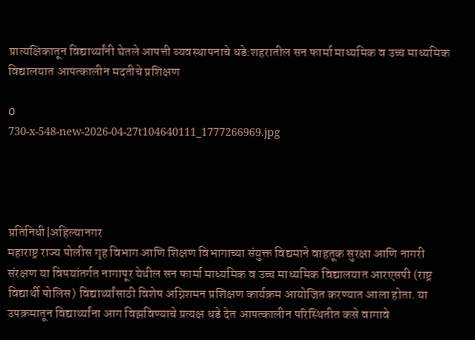प्रात्यक्षिकातून विद्यार्थ्यांनी घेतले आपत्ती व्यवस्थापनाचे धडे:शहरातील सन फार्मा माध्यमिक व उच्च माध्यमिक विद्यालयात आपत्कालीन मदतीचे प्रशिक्षण

0
730-x-548-new-2026-04-27t104640111_1777266969.jpg




प्रतिनिधी|अहिल्यानगर
महाराष्ट्र राज्य पोलीस गृह विभाग आणि शिक्षण विभागाच्या संयुक्त विद्यमाने वाहतूक सुरक्षा आणि नागरी संरक्षण या विषयांतर्गत नागापूर येथील सन फार्मा माध्यमिक व उच्च माध्यमिक विद्यालयात आरएसपी (राष्ट्र विद्यार्थी पोलिस) विद्यार्थ्यांसाठी विशेष अग्निशमन प्रशिक्षण कार्यक्रम आयोजित करण्यात आला होता. या उपक्रमातून विद्यार्थ्यांना आग विझविण्याचे प्रत्यक्ष धडे देत आपत्कालीन परिस्थितीत कसे वागावे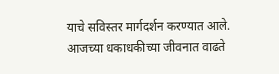याचे सविस्तर मार्गदर्शन करण्यात आले. आजच्या धकाधकीच्या जीवनात वाढते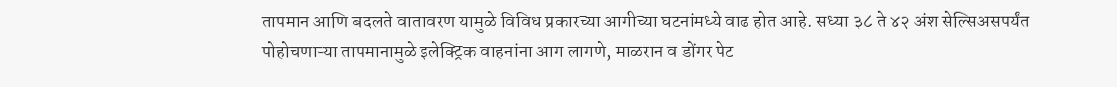तापमान आणि बदलते वातावरण यामुळे विविध प्रकारच्या आगीच्या घटनांमध्ये वाढ होत आहे. सध्या ३८ ते ४२ अंश सेल्सिअसपर्यंत पोहोचणाऱ्या तापमानामुळे इलेक्ट्रिक वाहनांना आग लागणे, माळरान व डोंगर पेट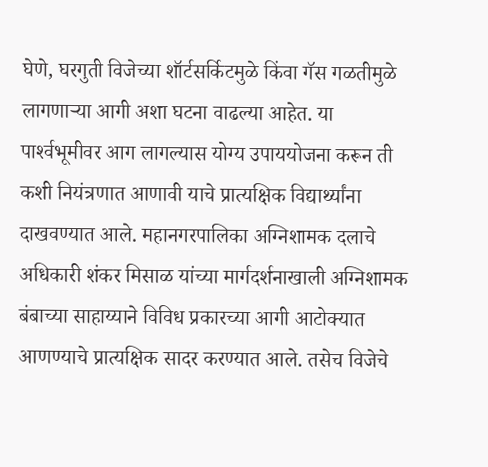घेणे, घरगुती विजेच्या शॉर्टसर्किटमुळे किंवा गॅस गळतीमुळे लागणाऱ्या आगी अशा घटना वाढल्या आहेत. या पार्श्‍वभूमीवर आग लागल्यास योग्य उपाययोजना करून ती कशी नियंत्रणात आणावी याचे प्रात्यक्षिक विद्यार्थ्यांना दाखवण्यात आले. महानगरपालिका अग्निशामक दलाचे अधिकारी शंकर मिसाळ यांच्या मार्गदर्शनाखाली अग्निशामक बंबाच्या साहाय्याने विविध प्रकारच्या आगी आटोक्यात आणण्याचे प्रात्यक्षिक सादर करण्यात आले. तसेच विजेचे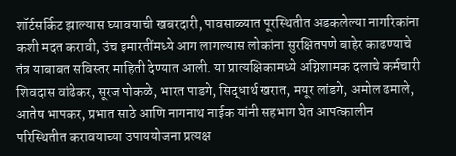शॉर्टसर्किट झाल्यास घ्यावयाची खबरदारी, पावसाळ्यात पूरस्थितीत अडकलेल्या नागरिकांना कशी मदत करावी, उंच इमारतींमध्ये आग लागल्यास लोकांना सुरक्षितपणे बाहेर काढण्याचे तंत्र याबाबत सविस्तर माहिती देण्यात आली. या प्रात्यक्षिकामध्ये अग्निशामक दलाचे कर्मचारी शिवदास वांढेकर, सूरज पोकळे, भारत पाडगे, सिद्धार्थ खरात, मयूर लांडगे, अमोल ढमाले, आतेष भापकर, प्रभात साठे आणि नागनाथ नाईक यांनी सहभाग घेत आपत्कालीन परिस्थितीत करावयाच्या उपाययोजना प्रत्यक्ष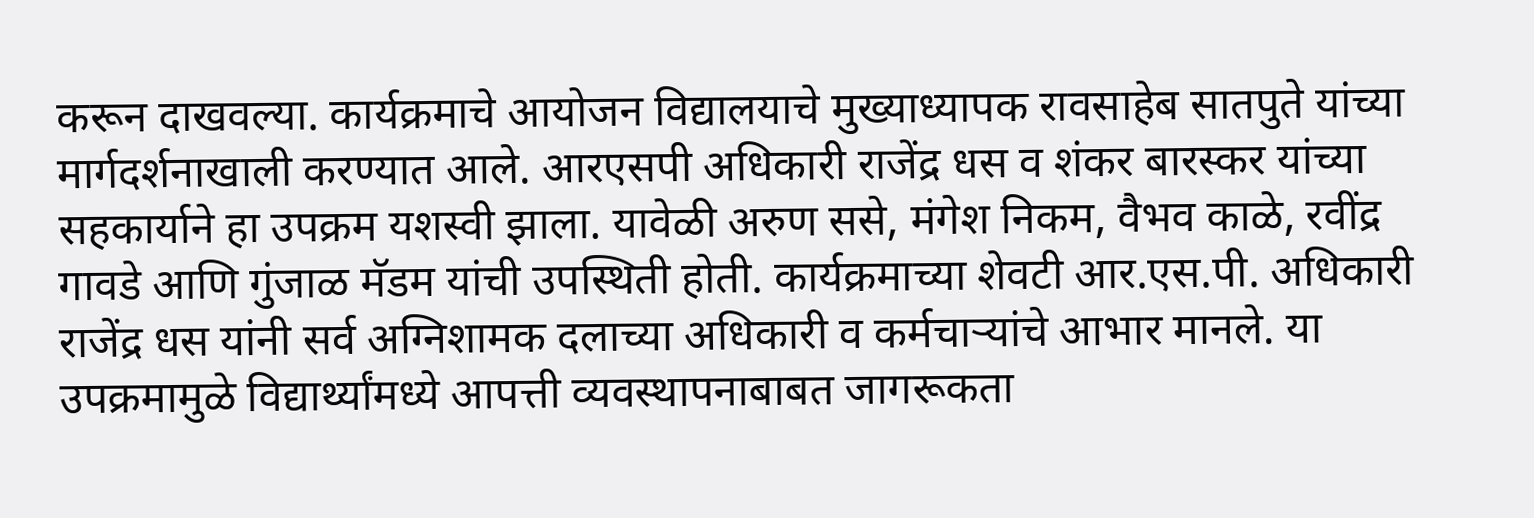करून दाखवल्या. कार्यक्रमाचे आयोजन विद्यालयाचे मुख्याध्यापक रावसाहेब सातपुते यांच्या मार्गदर्शनाखाली करण्यात आले. आरएसपी अधिकारी राजेंद्र धस व शंकर बारस्कर यांच्या सहकार्याने हा उपक्रम यशस्वी झाला. यावेळी अरुण ससे, मंगेश निकम, वैभव काळे, रवींद्र गावडे आणि गुंजाळ मॅडम यांची उपस्थिती होती. कार्यक्रमाच्या शेवटी आर.एस.पी. अधिकारी राजेंद्र धस यांनी सर्व अग्निशामक दलाच्या अधिकारी व कर्मचाऱ्यांचे आभार मानले. या उपक्रमामुळे विद्यार्थ्यांमध्ये आपत्ती व्यवस्थापनाबाबत जागरूकता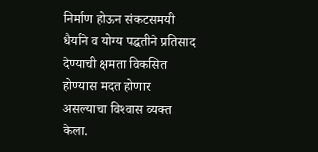निर्माण होऊन संकटसमयी धैर्याने व योग्य पद्धतीने प्रतिसाद देण्याची क्षमता विकसित होण्यास मदत होणार असल्याचा विश्‍वास व्यक्त केला.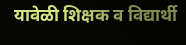यावेळी शिक्षक व विद्यार्थी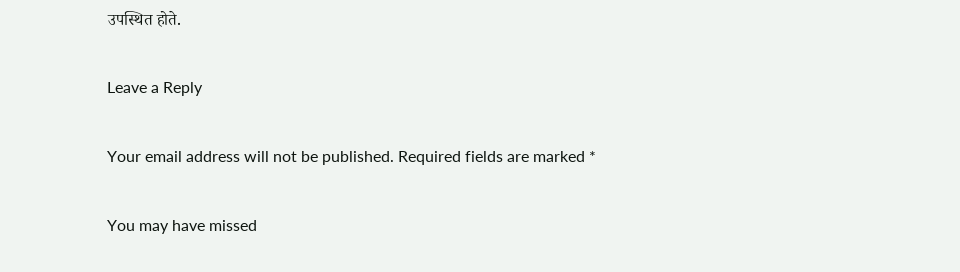उपस्थित होते.

Leave a Reply

Your email address will not be published. Required fields are marked *

You may have missed